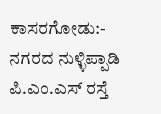ಕಾಸರಗೋಡು:- ನಗರದ ನುಳ್ಳಿಪ್ಪಾಡಿ ಪಿ.ಎಂ.ಎಸ್ ರಸ್ತೆ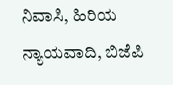ನಿವಾಸಿ, ಹಿರಿಯ ನ್ಯಾಯವಾದಿ, ಬಿಜೆಪಿ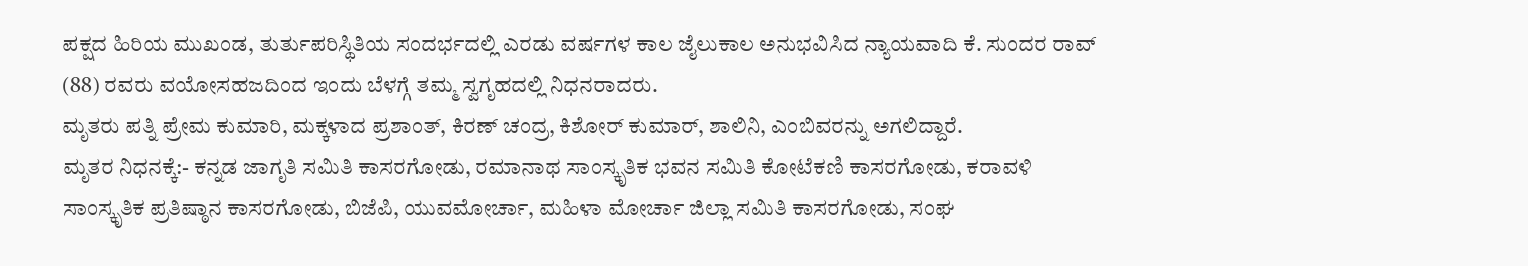ಪಕ್ಷದ ಹಿರಿಯ ಮುಖಂಡ, ತುರ್ತುಪರಿಸ್ಥಿತಿಯ ಸಂದರ್ಭದಲ್ಲಿ ಎರಡು ವರ್ಷಗಳ ಕಾಲ ಜೈಲುಕಾಲ ಅನುಭವಿಸಿದ ನ್ಯಾಯವಾದಿ ಕೆ. ಸುಂದರ ರಾವ್ (88) ರವರು ವಯೋಸಹಜದಿಂದ ಇಂದು ಬೆಳಗ್ಗೆ ತಮ್ಮ ಸ್ವಗೃಹದಲ್ಲಿ ನಿಧನರಾದರು.
ಮೃತರು ಪತ್ನಿ ಪ್ರೇಮ ಕುಮಾರಿ, ಮಕ್ಕಳಾದ ಪ್ರಶಾಂತ್, ಕಿರಣ್ ಚಂದ್ರ, ಕಿಶೋರ್ ಕುಮಾರ್, ಶಾಲಿನಿ, ಎಂಬಿವರನ್ನು ಅಗಲಿದ್ದಾರೆ.
ಮೃತರ ನಿಧನಕ್ಕೆ:- ಕನ್ನಡ ಜಾಗೃತಿ ಸಮಿತಿ ಕಾಸರಗೋಡು, ರಮಾನಾಥ ಸಾಂಸ್ಕೃತಿಕ ಭವನ ಸಮಿತಿ ಕೋಟೆಕಣಿ ಕಾಸರಗೋಡು, ಕರಾವಳಿ ಸಾಂಸ್ಕೃತಿಕ ಪ್ರತಿಷ್ಠಾನ ಕಾಸರಗೋಡು, ಬಿಜೆಪಿ, ಯುವಮೋರ್ಚಾ, ಮಹಿಳಾ ಮೋರ್ಚಾ ಜಿಲ್ಲಾ ಸಮಿತಿ ಕಾಸರಗೋಡು, ಸಂಘ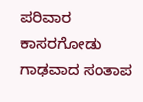ಪರಿವಾರ ಕಾಸರಗೋಡು ಗಾಢವಾದ ಸಂತಾಪ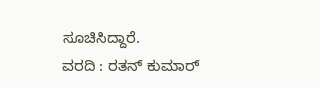ಸೂಚಿಸಿದ್ದಾರೆ.
ವರದಿ : ರತನ್ ಕುಮಾರ್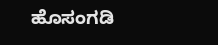ಹೊಸಂಗಡಿ